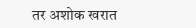तर अशोक खरात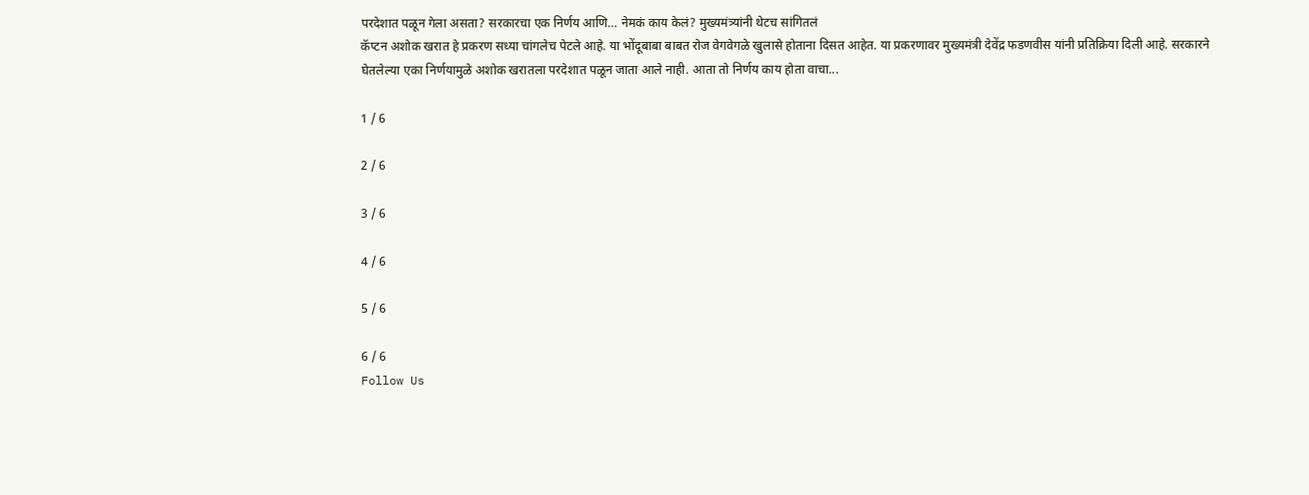परदेशात पळून गेला असता? सरकारचा एक निर्णय आणि… नेमकं काय केलं? मुख्यमंत्र्यांनी थेटच सांगितलं
कॅप्टन अशोक खरात हे प्रकरण सध्या चांगलेच पेटले आहे. या भोंदूबाबा बाबत रोज वेगवेगळे खुलासे होताना दिसत आहेत. या प्रकरणावर मुख्यमंत्री देवेंद्र फडणवीस यांनी प्रतिक्रिया दिली आहे. सरकारने घेतलेल्या एका निर्णयामुळे अशोक खरातला परदेशात पळून जाता आले नाही. आता तो निर्णय काय होता वाचा...

1 / 6

2 / 6

3 / 6

4 / 6

5 / 6

6 / 6
Follow Us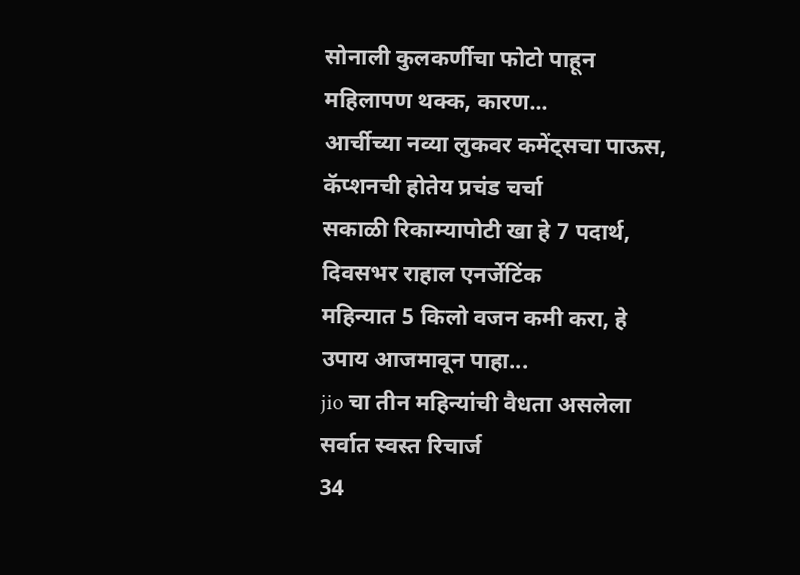सोनाली कुलकर्णीचा फोटो पाहून महिलापण थक्क, कारण...
आर्चीच्या नव्या लुकवर कमेंट्सचा पाऊस, कॅप्शनची होतेय प्रचंड चर्चा
सकाळी रिकाम्यापोटी खा हे 7 पदार्थ, दिवसभर राहाल एनर्जेटिंक
महिन्यात 5 किलो वजन कमी करा, हे उपाय आजमावून पाहा...
jio चा तीन महिन्यांची वैधता असलेला सर्वात स्वस्त रिचार्ज
34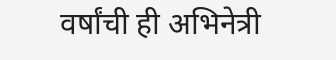वर्षांची ही अभिनेत्री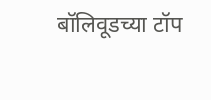बॉलिवूडच्या टॉप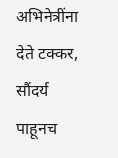अभिनेत्रींना देते टक्कर, सौंदर्य पाहूनच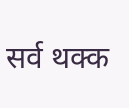सर्व थक्क